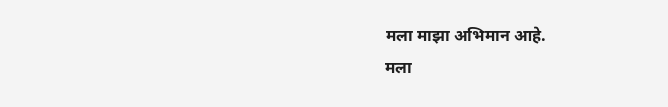मला माझा अभिमान आहे.
मला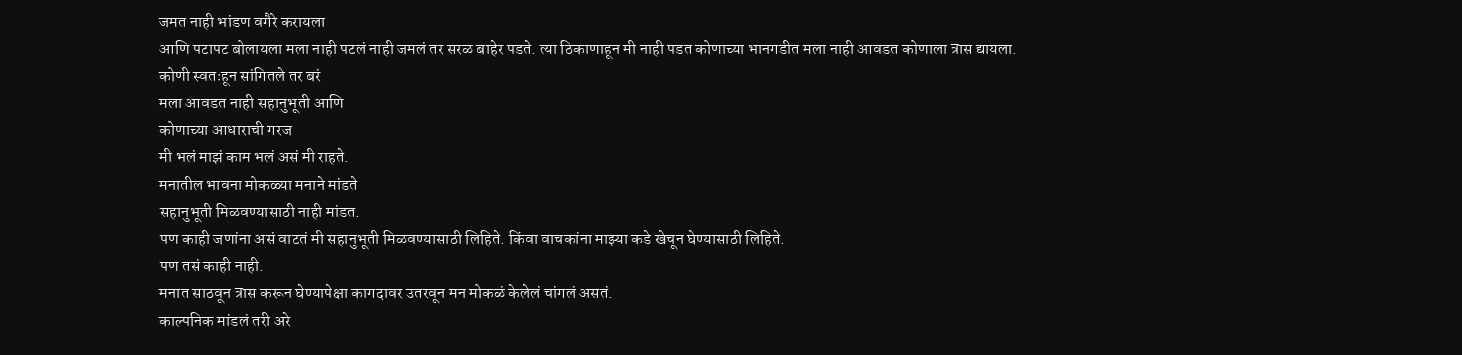जमत नाही भांडण वगैरे करायला
आणि पटापट बोलायला मला नाही पटलं नाही जमलं तर सरळ बाहेर पडते. त्या ठिकाणाहून मी नाही पडत कोणाच्या भानगडीत मला नाही आवडत कोणाला त्रास द्यायला.
कोणी स्वतःहून सांगितले तर बरं
मला आवडत नाही सहानुभूती आणि
कोणाच्या आधाराची गरज
मी भलं माझं काम भलं असं मी राहते.
मनातील भावना मोकळ्या मनाने मांडते
सहानुभूती मिळवण्यासाठी नाही मांडत.
पण काही जणांना असं वाटतं मी सहानुभूती मिळवण्यासाठी लिहिते. किंवा वाचकांना माझ्या कडे खेचून घेण्यासाठी लिहिते.
पण तसं काही नाही.
मनात साठवून त्रास करून घेण्यापेक्षा कागदावर उतरवून मन मोकळं केलेलं चांगलं असतं.
काल्पनिक मांडलं तरी अरे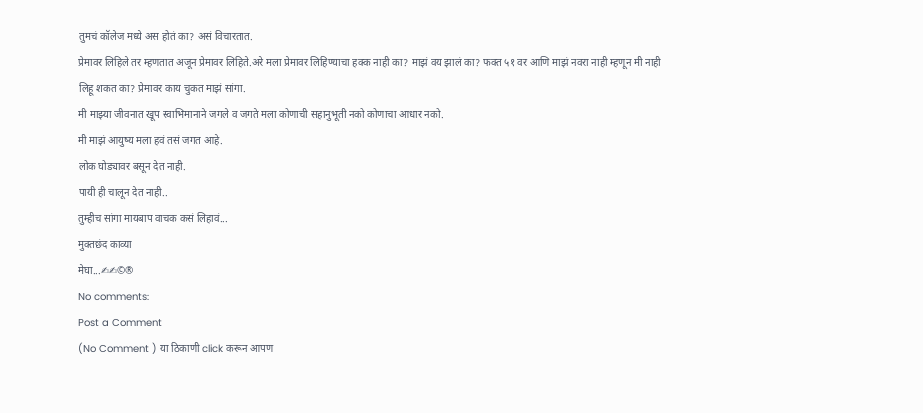तुमचं कॉलेज मध्ये अस होतं का? असं विचारतात.
प्रेमावर लिहिले तर म्हणतात अजून प्रेमावर लिहिते.अरे मला प्रेमावर लिहिण्याचा हक्क नाही का? माझं वय झालं का? फक्त ५१ वर आणि माझं नवरा नाही म्हणून मी नाही लिहू शकत का? प्रेमावर काय चुकत माझं सांगा.
मी माझ्या जीवनात खूप स्वाभिमानाने जगले व जगते मला कोणाची सहानुभूती नको कोणाचा आधार नको.
मी माझं आयुष्य मला हवं तसं जगत आहे.
लोक घोड्यावर बसून देत नाही.
पायी ही चालून देत नाही..
तुम्हीच सांगा मायबाप वाचक कसं लिहावं...
मुक्तछंद काव्या
मेघा...✍✍©®
No comments:
Post a Comment
(No Comment ) या ठिकाणी click करून आपण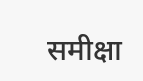समीक्षा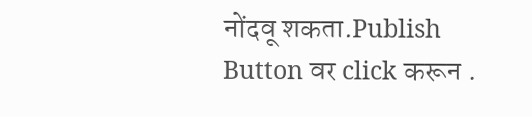नोंदवू शकता.Publish Button वर click करून .